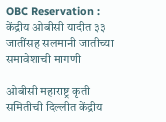OBC Reservation : केंद्रीय ओबीसी यादीत ३३ जातींसह सलमानी जातीच्या समावेशाची मागणी

ओबीसी महाराष्ट्र कृती समितीची दिल्लीत केंद्रीय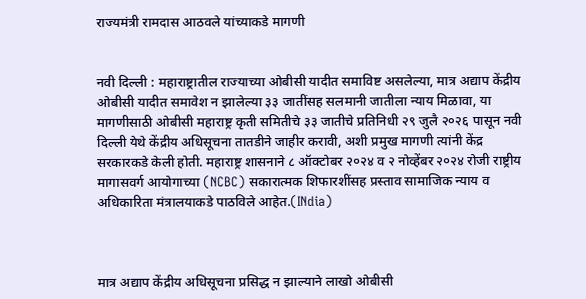राज्यमंत्री रामदास आठवले यांच्याकडे मागणी


नवी दिल्ली : महाराष्ट्रातील राज्याच्या ओबीसी यादीत समाविष्ट असलेल्या, मात्र अद्याप केंद्रीय ओबीसी यादीत समावेश न झालेल्या ३३ जातींसह सलमानी जातीला न्याय मिळावा, या मागणीसाठी ओबीसी महाराष्ट्र कृती समितीचे ३३ जातीचे प्रतिनिधी २९ जुलै २०२६ पासून नवी दिल्ली येथे केंद्रीय अधिसूचना तातडीने जाहीर करावी, अशी प्रमुख मागणी त्यांनी केंद्र सरकारकडे केली होती. महाराष्ट्र शासनाने ८ ऑक्टोबर २०२४ व २ नोव्हेंबर २०२४ रोजी राष्ट्रीय मागासवर्ग आयोगाच्या (NCBC) सकारात्मक शिफारशींसह प्रस्ताव सामाजिक न्याय व अधिकारिता मंत्रालयाकडे पाठविले आहेत.(INdia)



मात्र अद्याप केंद्रीय अधिसूचना प्रसिद्ध न झाल्याने लाखो ओबीसी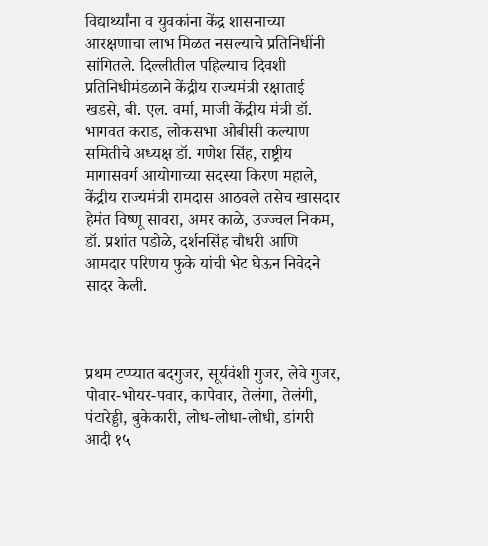विद्यार्थ्यांना व युवकांना केंद्र शासनाच्या आरक्षणाचा लाभ मिळत नसल्याचे प्रतिनिधींनी सांगितले. दिल्लीतील पहिल्याच दिवशी प्रतिनिधीमंडळाने केंद्रीय राज्यमंत्री रक्षाताई खडसे, बी. एल. वर्मा, माजी केंद्रीय मंत्री डॉ. भागवत कराड, लोकसभा ओबीसी कल्याण समितीचे अध्यक्ष डॉ. गणेश सिंह, राष्ट्रीय मागासवर्ग आयोगाच्या सदस्या किरण महाले, केंद्रीय राज्यमंत्री रामदास आठवले तसेच खासदार हेमंत विष्णू सावरा, अमर काळे, उज्ज्वल निकम, डॉ. प्रशांत पडोळे, दर्शनसिंह चौधरी आणि आमदार परिणय फुके यांची भेट घेऊन निवेदने सादर केली.



प्रथम टप्प्यात बदगुजर, सूर्यवंशी गुजर, लेवे गुजर, पोवार-भोयर-पवार, कापेवार, तेलंगा, तेलंगी, पंटारेड्डी, बुकेकारी, लोध-लोधा-लोधी, डांगरी आदी १५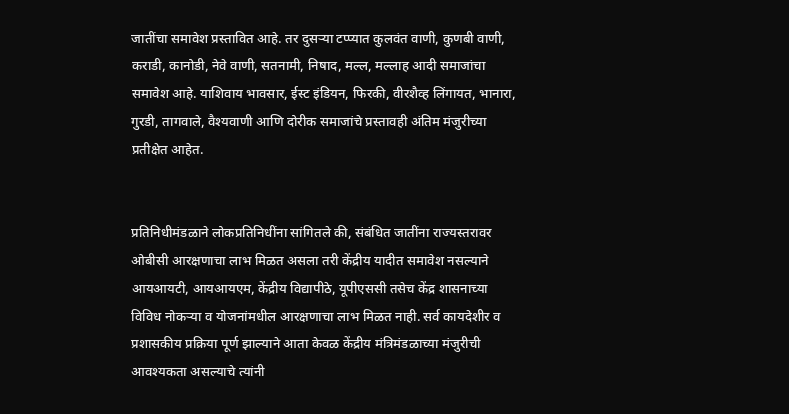जातींचा समावेश प्रस्तावित आहे. तर दुसऱ्या टप्प्यात कुलवंत वाणी, कुणबी वाणी, कराडी, कानोडी, नेवे वाणी, सतनामी, निषाद, मल्ल, मल्लाह आदी समाजांचा समावेश आहे. याशिवाय भावसार, ईस्ट इंडियन, फिरकी, वीरशैव्ह लिंगायत, भानारा, गुरडी, तागवाले, वैश्यवाणी आणि दोरीक समाजांचे प्रस्तावही अंतिम मंजुरीच्या प्रतीक्षेत आहेत.


प्रतिनिधीमंडळाने लोकप्रतिनिधींना सांगितले की, संबंधित जातींना राज्यस्तरावर ओबीसी आरक्षणाचा लाभ मिळत असला तरी केंद्रीय यादीत समावेश नसल्याने आयआयटी, आयआयएम, केंद्रीय विद्यापीठे, यूपीएससी तसेच केंद्र शासनाच्या विविध नोकऱ्या व योजनांमधील आरक्षणाचा लाभ मिळत नाही. सर्व कायदेशीर व प्रशासकीय प्रक्रिया पूर्ण झाल्याने आता केवळ केंद्रीय मंत्रिमंडळाच्या मंजुरीची आवश्यकता असल्याचे त्यांनी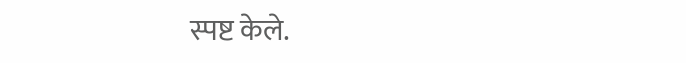स्पष्ट केले.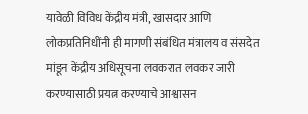यावेळी विविध केंद्रीय मंत्री, खासदार आणि लोकप्रतिनिधींनी ही मागणी संबंधित मंत्रालय व संसदेत मांडून केंद्रीय अधिसूचना लवकरात लवकर जारी करण्यासाठी प्रयत्न करण्याचे आश्वासन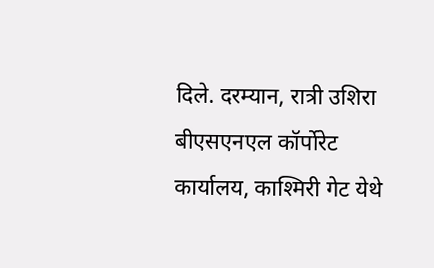दिले. दरम्यान, रात्री उशिरा बीएसएनएल कॉर्पोरेट कार्यालय, काश्मिरी गेट येथे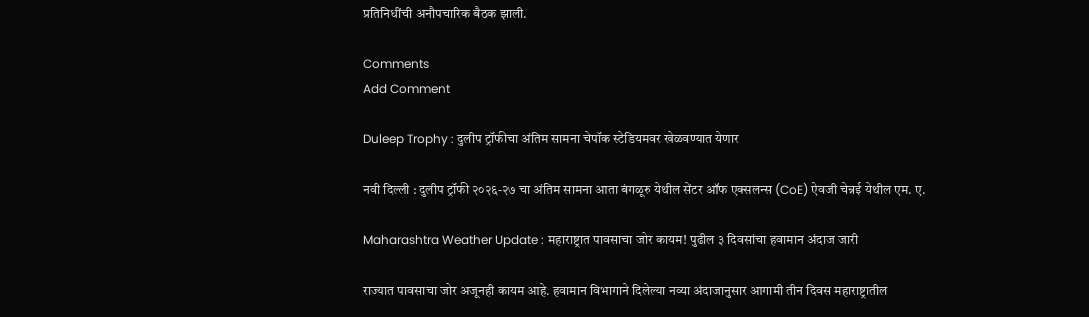प्रतिनिधींची अनौपचारिक बैठक झाली.

Comments
Add Comment

Duleep Trophy : दुलीप ट्रॉफीचा अंतिम सामना चेपॉक स्टेडियमवर खेळवण्यात येणार

नवी दिल्ली : दुलीप ट्रॉफी २०२६-२७ चा अंतिम सामना आता बंगळूरु येथील सेंटर ऑफ एक्सलन्स (CoE) ऐवजी चेन्नई येथील एम. ए.

Maharashtra Weather Update : महाराष्ट्रात पावसाचा जोर कायम! पुढील ३ दिवसांचा हवामान अंदाज जारी

राज्यात पावसाचा जोर अजूनही कायम आहे. हवामान विभागाने दिलेल्या नव्या अंदाजानुसार आगामी तीन दिवस महाराष्ट्रातील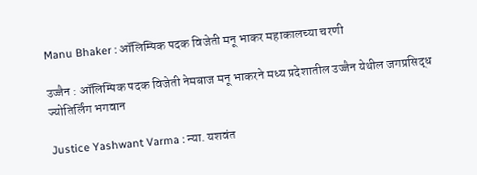Manu Bhaker : ऑलिम्पिक पदक विजेती मनू भाकर महाकालच्या चरणी

उज्जैन : ऑलिम्पिक पदक विजेती नेमबाज मनू भाकरने मध्य प्रदेशातील उज्जैन येथील जगप्रसिद्ध ज्योतिर्लिंग भगवान

Justice Yashwant Varma : न्या. यशवंत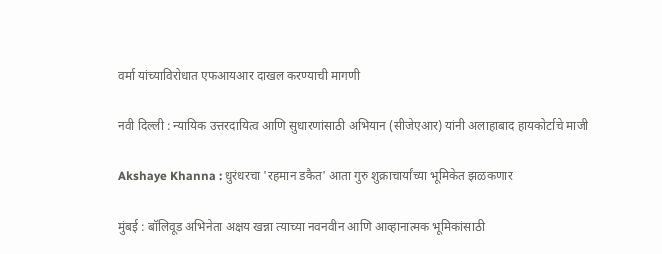वर्मा यांच्याविरोधात एफआयआर दाखल करण्याची मागणी

नवी दिल्ली : न्यायिक उत्तरदायित्व आणि सुधारणांसाठी अभियान (सीजेएआर) यांनी अलाहाबाद हायकोर्टाचे माजी

Akshaye Khanna : धुरंधरचा 'रहमान डकैत' आता गुरु शुक्राचार्यांच्या भूमिकेत झळकणार

मुंबई : बॉलिवूड अभिनेता अक्षय खन्ना त्याच्या नवनवीन आणि आव्हानात्मक भूमिकांसाठी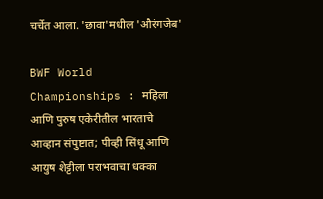चर्चेत आला. 'छावा'मधील 'औरंगजेब'

BWF World Championships : महिला आणि पुरुष एकेरीतील भारताचे आव्हान संपुष्टात; पीव्ही सिंधू आणि आयुष शेट्टीला पराभवाचा धक्का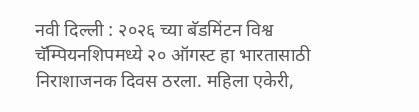नवी दिल्ली : २०२६ च्या बॅडमिंटन विश्व चॅम्पियनशिपमध्ये २० ऑगस्ट हा भारतासाठी निराशाजनक दिवस ठरला. महिला एकेरी,